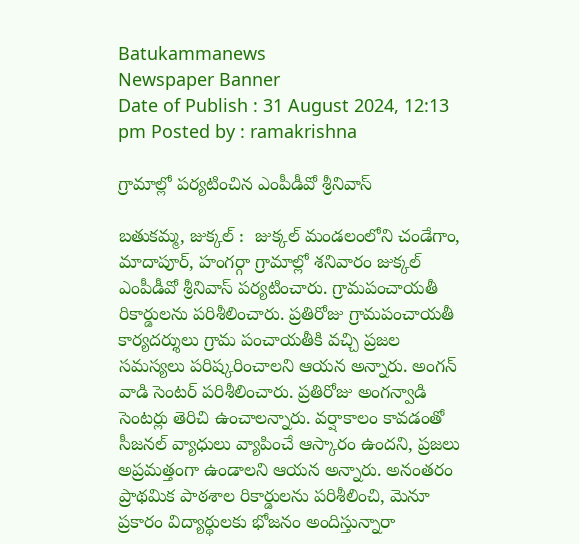Batukammanews
Newspaper Banner
Date of Publish : 31 August 2024, 12:13 pm Posted by : ramakrishna

గ్రామాల్లో పర్యటించిన ఎంపీడీవో శ్రీనివాస్

బతుకమ్మ, జుక్కల్ :  జుక్కల్ మండలంలోని చండేగాం, మాదాపూర్, హంగర్గా గ్రామాల్లో శనివారం జుక్కల్ ఎంపీడీవో శ్రీనివాస్ పర్యటించారు. గ్రామపంచాయతీ రికార్డులను పరిశీలించారు. ప్రతిరోజు గ్రామపంచాయతీ కార్యదర్శులు గ్రామ పంచాయతీకి వచ్చి ప్రజల సమస్యలు పరిష్కరించాలని ఆయన అన్నారు. అంగన్ వాడి సెంటర్ పరిశీలించారు. ప్రతిరోజు అంగన్వాడి సెంటర్లు తెరిచి ఉంచాలన్నారు. వర్షాకాలం కావడంతో సీజనల్ వ్యాధులు వ్యాపించే ఆస్కారం ఉందని, ప్రజలు అప్రమత్తంగా ఉండాలని ఆయన అన్నారు. అనంతరం ప్రాథమిక పాఠశాల రికార్డులను పరిశీలించి, మెనూ ప్రకారం విద్యార్థులకు భోజనం అందిస్తున్నారా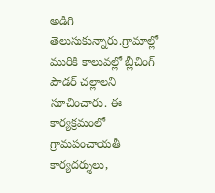అడిగి తెలుసుకున్నారు.గ్రామాల్లో మురికి కాలువల్లో బ్లీచింగ్ పౌడర్ చల్లాలని సూచించారు. ఈ కార్యక్రమంలో గ్రామపంచాయతీ కార్యదర్శులు,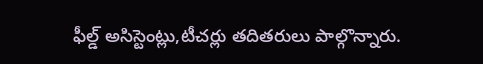ఫీల్డ్ అసిస్టెంట్లు,టీచర్లు తదితరులు పాల్గొన్నారు.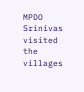MPDO Srinivas visited the villages